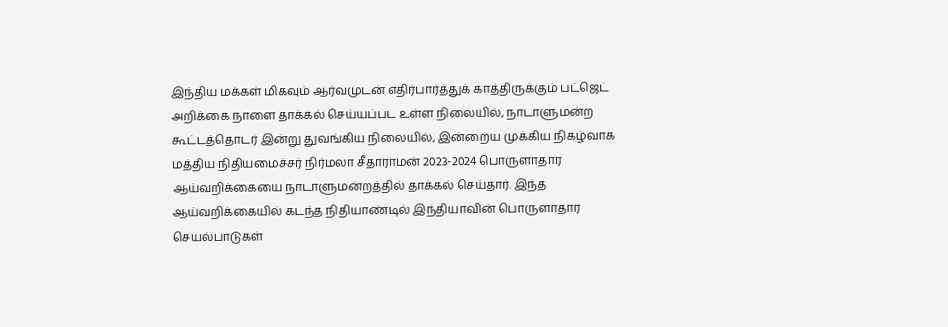இந்திய மக்கள் மிகவும் ஆர்வமுடன் எதிர்பார்த்துக் காத்திருக்கும் பட்ஜெட் அறிக்கை நாளை தாக்கல் செய்யப்பட உள்ள நிலையில், நாடாளுமன்ற கூட்டத்தொடர் இன்று துவங்கிய நிலையில், இன்றைய முக்கிய நிகழ்வாக
மத்திய நிதியமைச்சர் நிர்மலா சீதாராமன் 2023-2024 பொருளாதார ஆய்வறிக்கையை நாடாளுமன்றத்தில் தாக்கல் செய்தார். இந்த ஆய்வறிக்கையில் கடந்த நிதியாண்டில் இந்தியாவின் பொருளாதார செயல்பாடுகள்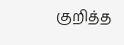குறித்த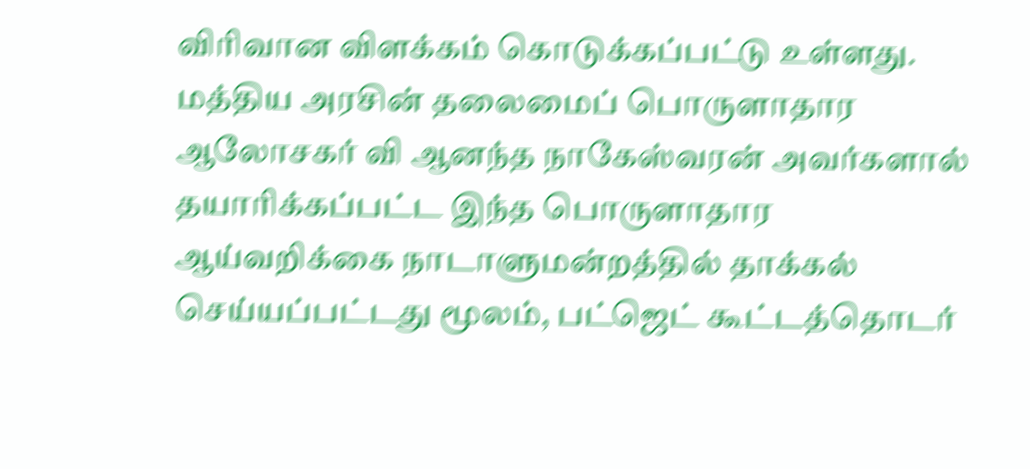விரிவான விளக்கம் கொடுக்கப்பட்டு உள்ளது.
மத்திய அரசின் தலைமைப் பொருளாதார ஆலோசகர் வி ஆனந்த நாகேஸ்வரன் அவர்களால் தயாரிக்கப்பட்ட இந்த பொருளாதார ஆய்வறிக்கை நாடாளுமன்றத்தில் தாக்கல் செய்யப்பட்டது மூலம், பட்ஜெட் கூட்டத்தொடர்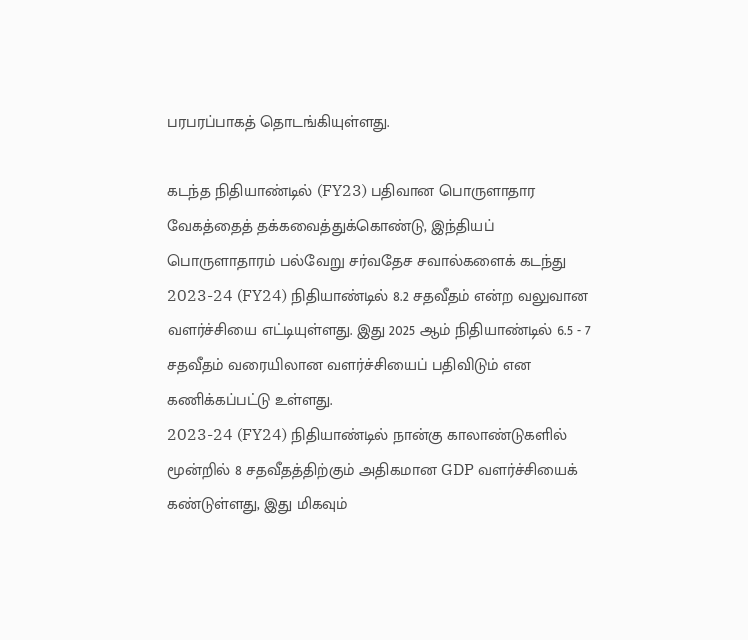பரபரப்பாகத் தொடங்கியுள்ளது.

கடந்த நிதியாண்டில் (FY23) பதிவான பொருளாதார வேகத்தைத் தக்கவைத்துக்கொண்டு, இந்தியப் பொருளாதாரம் பல்வேறு சர்வதேச சவால்களைக் கடந்து 2023-24 (FY24) நிதியாண்டில் 8.2 சதவீதம் என்ற வலுவான வளர்ச்சியை எட்டியுள்ளது. இது 2025 ஆம் நிதியாண்டில் 6.5 - 7 சதவீதம் வரையிலான வளர்ச்சியைப் பதிவிடும் என கணிக்கப்பட்டு உள்ளது.
2023-24 (FY24) நிதியாண்டில் நான்கு காலாண்டுகளில் மூன்றில் 8 சதவீதத்திற்கும் அதிகமான GDP வளர்ச்சியைக் கண்டுள்ளது, இது மிகவும்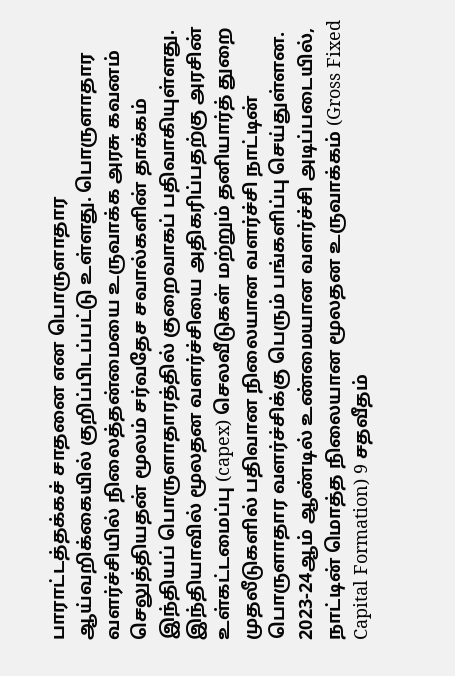பாராட்டத்தக்கச் சாதனை என பொருளாதார ஆய்வறிக்கையில் குறிப்பிடப்பட்டு உள்ளது. பொருளாதார வளர்ச்சியில் நிலைத்தன்மையை உருவாக்க அரசு கவனம் செலுத்தியதன் மூலம் சர்வதேச சவால்களின் தாக்கம் இந்தியப் பொருளாதாரத்தில் குறைவாகப் பதிவாகியுள்ளது.
இந்தியாவில் மூலதன வளர்ச்சியை அதிகரிப்பதற்கு அரசின் உள்கட்டமைப்பு (capex) செலவீடுகள் மற்றும் தனியார்த் துறை முதலீடுகளில் பதிவான நிலையான வளர்ச்சி நாட்டின் பொருளாதார வளர்ச்சிக்கு பெரும் பங்களிப்பு செய்துள்ளன. 2023-24ஆம் ஆண்டில் உண்மையான வளர்ச்சி அடிப்படையில், நாட்டின் மொத்த நிலையான மூலதன உருவாக்கம் (Gross Fixed Capital Formation) 9 சதவீதம்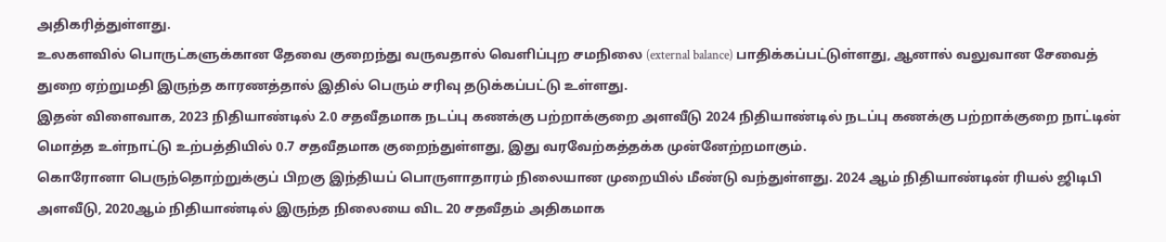அதிகரித்துள்ளது.
உலகளவில் பொருட்களுக்கான தேவை குறைந்து வருவதால் வெளிப்புற சமநிலை (external balance) பாதிக்கப்பட்டுள்ளது, ஆனால் வலுவான சேவைத் துறை ஏற்றுமதி இருந்த காரணத்தால் இதில் பெரும் சரிவு தடுக்கப்பட்டு உள்ளது.
இதன் விளைவாக, 2023 நிதியாண்டில் 2.0 சதவீதமாக நடப்பு கணக்கு பற்றாக்குறை அளவீடு 2024 நிதியாண்டில் நடப்பு கணக்கு பற்றாக்குறை நாட்டின் மொத்த உள்நாட்டு உற்பத்தியில் 0.7 சதவீதமாக குறைந்துள்ளது, இது வரவேற்கத்தக்க முன்னேற்றமாகும்.
கொரோனா பெருந்தொற்றுக்குப் பிறகு இந்தியப் பொருளாதாரம் நிலையான முறையில் மீண்டு வந்துள்ளது. 2024 ஆம் நிதியாண்டின் ரியல் ஜிடிபி அளவீடு, 2020ஆம் நிதியாண்டில் இருந்த நிலையை விட 20 சதவீதம் அதிகமாக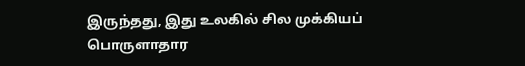இருந்தது, இது உலகில் சில முக்கியப் பொருளாதார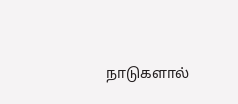நாடுகளால்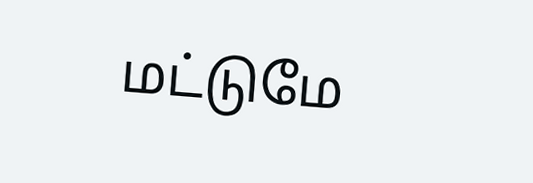மட்டுமே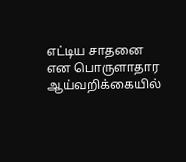எட்டிய சாதனை என பொருளாதார ஆய்வறிக்கையில்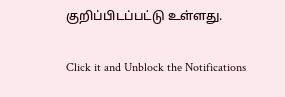குறிப்பிடப்பட்டு உள்ளது.


Click it and Unblock the Notifications